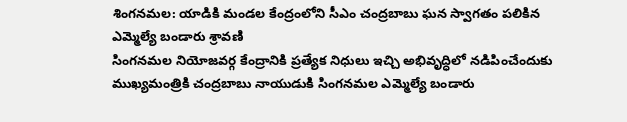శింగనమల: యాడికి మండల కేంద్రంలోని సీఎం చంద్రబాబు ఘన స్వాగతం పలికిన ఎమ్మెల్యే బండారు శ్రావణి
సింగనమల నియోజవర్గ కేంద్రానికి ప్రత్యేక నిధులు ఇచ్చి అభివృద్ధిలో నడిపించేందుకు ముఖ్యమంత్రికి చంద్రబాబు నాయుడుకి సింగనమల ఎమ్మెల్యే బండారు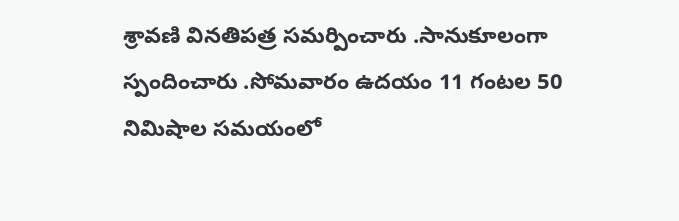శ్రావణి వినతిపత్ర సమర్పించారు .సానుకూలంగా స్పందించారు .సోమవారం ఉదయం 11 గంటల 50 నిమిషాల సమయంలో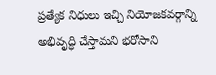ప్రత్యేక నిధులు ఇచ్చి నియోజకవర్గాన్ని అభివృద్ధి చేస్తామని భరోసాని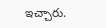ఇచ్చారు.